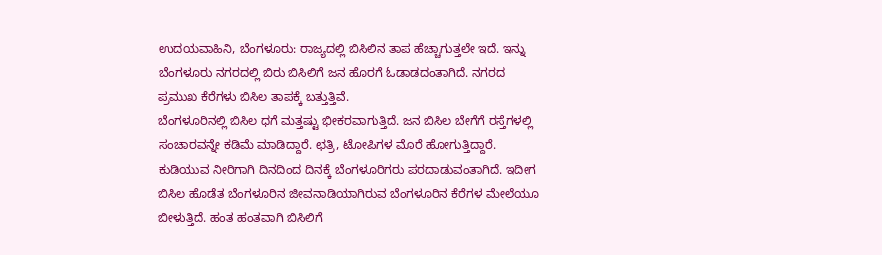ಉದಯವಾಹಿನಿ, ಬೆಂಗಳೂರು: ರಾಜ್ಯದಲ್ಲಿ ಬಿಸಿಲಿನ ತಾಪ ಹೆಚ್ಚಾಗುತ್ತಲೇ ಇದೆ. ಇನ್ನು ಬೆಂಗಳೂರು ನಗರದಲ್ಲಿ ಬಿರು ಬಿಸಿಲಿಗೆ ಜನ ಹೊರಗೆ ಓಡಾಡದಂತಾಗಿದೆ. ನಗರದ ಪ್ರಮುಖ ಕೆರೆಗಳು ಬಿಸಿಲ ತಾಪಕ್ಕೆ ಬತ್ತುತ್ತಿವೆ.
ಬೆಂಗಳೂರಿನಲ್ಲಿ ಬಿಸಿಲ ಧಗೆ ಮತ್ತಷ್ಟು ಭೀಕರವಾಗುತ್ತಿದೆ. ಜನ ಬಿಸಿಲ ಬೇಗೆಗೆ ರಸ್ತೆಗಳಲ್ಲಿ ಸಂಚಾರವನ್ನೇ ಕಡಿಮೆ ಮಾಡಿದ್ದಾರೆ. ಛತ್ರಿ, ಟೋಪಿಗಳ ಮೊರೆ ಹೋಗುತ್ತಿದ್ದಾರೆ. ಕುಡಿಯುವ ನೀರಿಗಾಗಿ ದಿನದಿಂದ ದಿನಕ್ಕೆ ಬೆಂಗಳೂರಿಗರು ಪರದಾಡುವಂತಾಗಿದೆ. ಇದೀಗ ಬಿಸಿಲ ಹೊಡೆತ ಬೆಂಗಳೂರಿನ ಜೀವನಾಡಿಯಾಗಿರುವ ಬೆಂಗಳೂರಿನ ಕೆರೆಗಳ ಮೇಲೆಯೂ ಬೀಳುತ್ತಿದೆ. ಹಂತ ಹಂತವಾಗಿ ಬಿಸಿಲಿಗೆ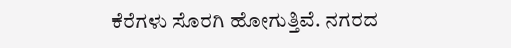ಕೆರೆಗಳು ಸೊರಗಿ ಹೋಗುತ್ತಿವೆ. ನಗರದ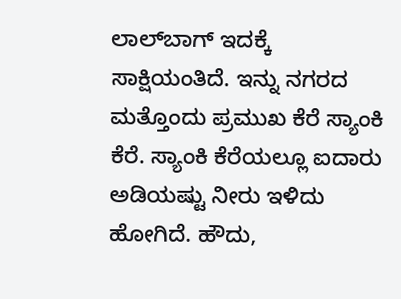ಲಾಲ್‌ಬಾಗ್ ಇದಕ್ಕೆ ಸಾಕ್ಷಿಯಂತಿದೆ. ಇನ್ನು ನಗರದ ಮತ್ತೊಂದು ಪ್ರಮುಖ ಕೆರೆ ಸ್ಯಾಂಕಿ ಕೆರೆ. ಸ್ಯಾಂಕಿ ಕೆರೆಯಲ್ಲೂ ಐದಾರು ಅಡಿಯಷ್ಟು ನೀರು ಇಳಿದು ಹೋಗಿದೆ. ಹೌದು,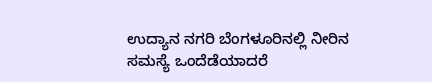ಉದ್ಯಾನ ನಗರಿ ಬೆಂಗಳೂರಿನಲ್ಲಿ ನೀರಿನ ಸಮಸ್ಯೆ ಒಂದೆಡೆಯಾದರೆ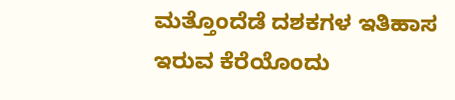ಮತ್ತೊಂದೆಡೆ ದಶಕಗಳ ಇತಿಹಾಸ ಇರುವ ಕೆರೆಯೊಂದು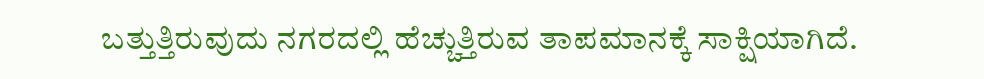ಬತ್ತುತ್ತಿರುವುದು ನಗರದಲ್ಲಿ ಹೆಚ್ಚುತ್ತಿರುವ ತಾಪಮಾನಕ್ಕೆ ಸಾಕ್ಷಿಯಾಗಿದೆ.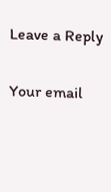Leave a Reply

Your email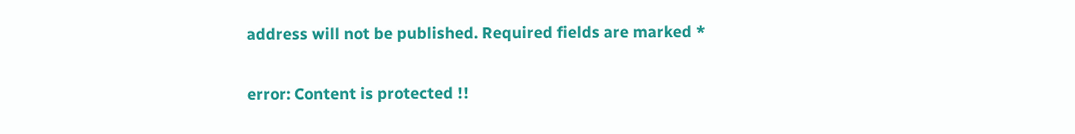address will not be published. Required fields are marked *

error: Content is protected !!